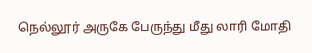நெல்லூர் அருகே பேருந்து மீது லாரி மோதி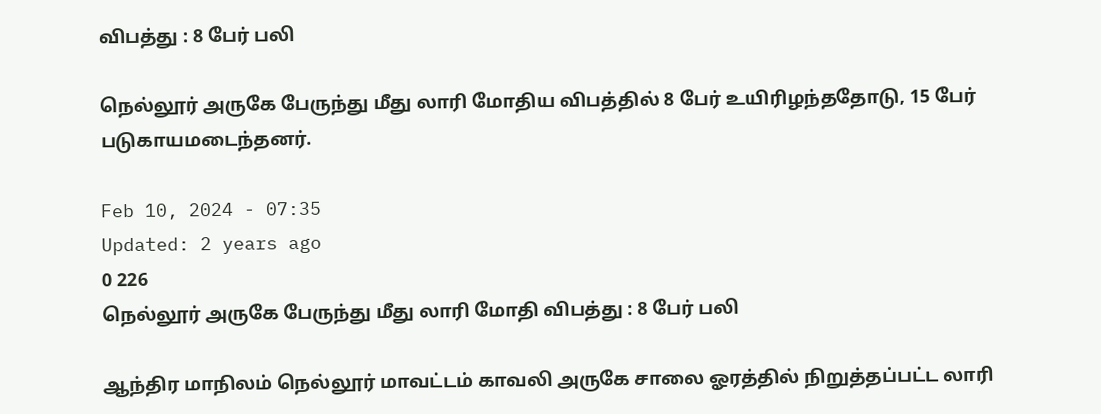விபத்து : 8 பேர் பலி

நெல்லூர் அருகே பேருந்து மீது லாரி மோதிய விபத்தில் 8 பேர் உயிரிழந்ததோடு, 15 பேர் படுகாயமடைந்தனர்.

Feb 10, 2024 - 07:35
Updated: 2 years ago
0 226
நெல்லூர் அருகே பேருந்து மீது லாரி மோதி விபத்து : 8 பேர் பலி

ஆந்திர மாநிலம் நெல்லூர் மாவட்டம் காவலி அருகே சாலை ஓரத்தில் நிறுத்தப்பட்ட லாரி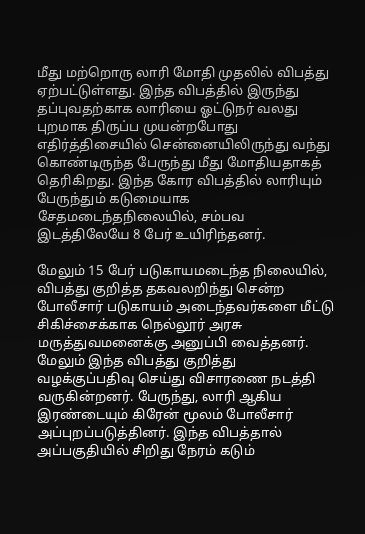மீது மற்றொரு லாரி மோதி முதலில் விபத்து ஏற்பட்டுள்ளது. இந்த விபத்தில் இருந்து தப்புவதற்காக லாரியை ஓட்டுநர் வலது புறமாக திருப்ப முயன்றபோது எதிர்த்திசையில் சென்னையிலிருந்து வந்து கொண்டிருந்த பேருந்து மீது மோதியதாகத் தெரிகிறது. இந்த கோர விபத்தில் லாரியும் பேருந்தும் கடுமையாக சேதமடைந்தநிலையில், சம்பவ இடத்திலேயே 8 பேர் உயிரிந்தனர்.

மேலும் 15 பேர் படுகாயமடைந்த நிலையில், விபத்து குறித்த தகவலறிந்து சென்ற போலீசார் படுகாயம் அடைந்தவர்களை மீட்டு சிகிச்சைக்காக நெல்லூர் அரசு மருத்துவமனைக்கு அனுப்பி வைத்தனர். மேலும் இந்த விபத்து குறித்து வழக்குப்பதிவு செய்து விசாரணை நடத்தி வருகின்றனர். பேருந்து, லாரி ஆகிய இரண்டையும் கிரேன் மூலம் போலீசார் அப்புறப்படுத்தினர். இந்த விபத்தால் அப்பகுதியில் சிறிது நேரம் கடும்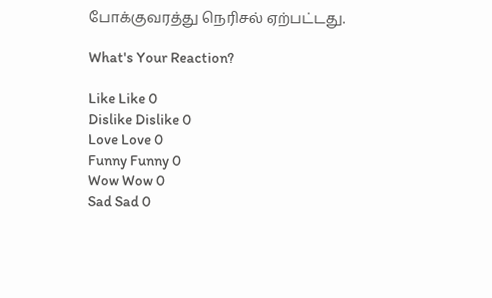போக்குவரத்து நெரிசல் ஏற்பட்டது.

What's Your Reaction?

Like Like 0
Dislike Dislike 0
Love Love 0
Funny Funny 0
Wow Wow 0
Sad Sad 0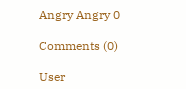Angry Angry 0

Comments (0)

User